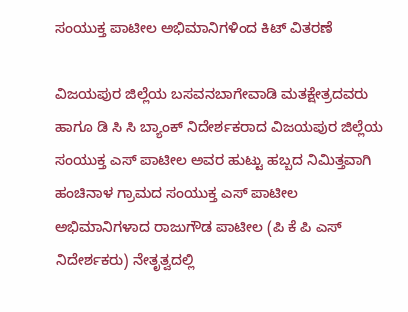ಸಂಯುಕ್ತ ಪಾಟೀಲ ಅಭಿಮಾನಿಗಳಿಂದ ಕಿಟ್ ವಿತರಣೆ

ವಿಜಯಪುರ ಜಿಲ್ಲೆಯ ಬಸವನಬಾಗೇವಾಡಿ ಮತಕ್ಷೇತ್ರದವರು ಹಾಗೂ ಡಿ ಸಿ ಸಿ ಬ್ಯಾಂಕ್ ನಿದೇರ್ಶಕರಾದ ವಿಜಯಪುರ ಜಿಲ್ಲೆಯ ಸಂಯುಕ್ತ ಎಸ್ ಪಾಟೀಲ ಅವರ ಹುಟ್ಟು ಹಬ್ಬದ ನಿಮಿತ್ತವಾಗಿ ಹಂಚಿನಾಳ ಗ್ರಾಮದ ಸಂಯುಕ್ತ ಎಸ್ ಪಾಟೀಲ ಅಭಿಮಾನಿಗಳಾದ ರಾಜುಗೌಡ ಪಾಟೀಲ (ಪಿ ಕೆ ಪಿ ಎಸ್ ನಿದೇರ್ಶಕರು) ನೇತೃತ್ವದಲ್ಲಿ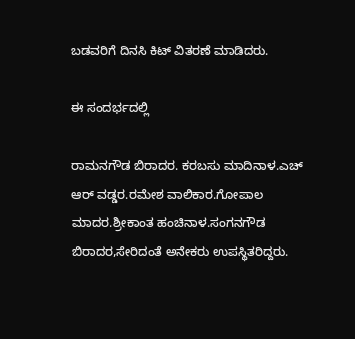ಬಡವರಿಗೆ ದಿನಸಿ ಕಿಟ್ ವಿತರಣೆ ಮಾಡಿದರು.

ಈ ಸಂದರ್ಭದಲ್ಲಿ

ರಾಮನಗೌಡ ಬಿರಾದರ. ಕರಬಸು ಮಾದಿನಾಳ.ಎಚ್ ಆರ್ ವಡ್ಡರ.ರಮೇಶ ವಾಲಿಕಾರ.ಗೋಪಾಲ ಮಾದರ.ಶ್ರೀಕಾಂತ ಹಂಚಿನಾಳ.ಸಂಗನಗೌಡ ಬಿರಾದರ,ಸೇರಿದಂತೆ ಅನೇಕರು ಉಪಸ್ಥಿತರಿದ್ದರು.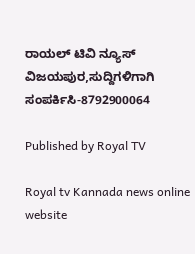ರಾಯಲ್ ಟಿವಿ ನ್ಯೂಸ್ ವಿಜಯಪುರ,ಸುದ್ದಿಗಳಿಗಾಗಿ ಸಂಪರ್ಕಿಸಿ-8792900064

Published by Royal TV

Royal tv Kannada news online website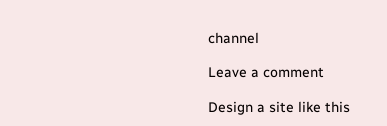channel

Leave a comment

Design a site like this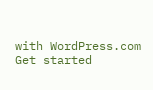with WordPress.com
Get started